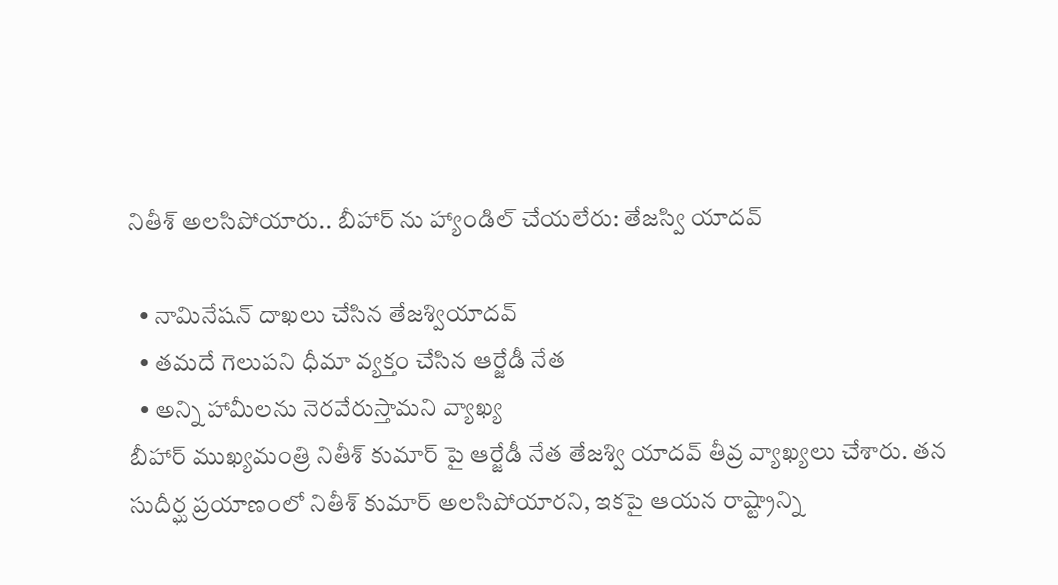నితీశ్ అలసిపోయారు.. బీహార్ ను హ్యాండిల్ చేయలేరు: తేజస్వి యాదవ్

  • నామినేషన్ దాఖలు చేసిన తేజశ్వియాదవ్
  • తమదే గెలుపని ధీమా వ్యక్తం చేసిన ఆర్జేడీ నేత
  • అన్ని హామీలను నెరవేరుస్తామని వ్యాఖ్య
బీహార్ ముఖ్యమంత్రి నితీశ్ కుమార్ పై ఆర్జేడీ నేత తేజశ్వి యాదవ్ తీవ్ర వ్యాఖ్యలు చేశారు. తన సుదీర్ఘ ప్రయాణంలో నితీశ్ కుమార్ అలసిపోయారని, ఇకపై ఆయన రాష్ట్రాన్ని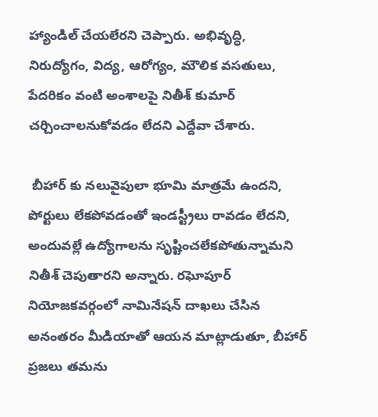హ్యాండిల్ చేయలేరని చెప్పారు. అభివృద్ధి, నిరుద్యోగం, విద్య, ఆరోగ్యం, మౌలిక వసతులు, పేదరికం వంటి అంశాలపై నితీశ్ కుమార్ చర్చించాలనుకోవడం లేదని ఎద్దేవా చేశారు.

 బీహార్ కు నలువైపులా భూమి మాత్రమే ఉందని, పోర్టులు లేకపోవడంతో ఇండస్ట్రీలు రావడం లేదని, అందువల్లే ఉద్యోగాలను సృష్టించలేకపోతున్నామని నితీశ్ చెపుతారని అన్నారు. రఘోపూర్ నియోజకవర్గంలో నామినేషన్ దాఖలు చేసిన అనంతరం మీడియాతో ఆయన మాట్లాడుతూ, బీహార్ ప్రజలు తమను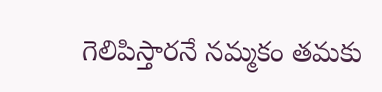గెలిపిస్తారనే నమ్మకం తమకు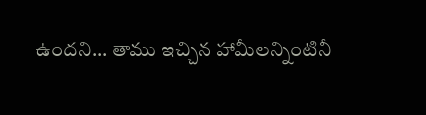ఉందని... తాము ఇచ్చిన హామీలన్నింటినీ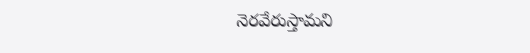నెరవేరుస్తామని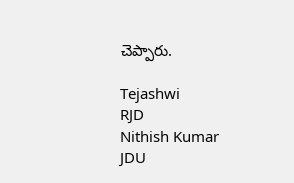చెప్పారు.

Tejashwi
RJD
Nithish Kumar
JDU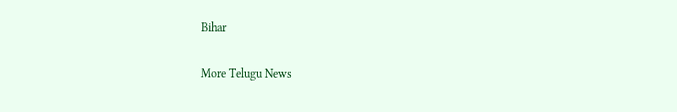Bihar

More Telugu News